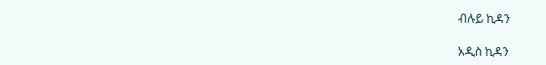ብሉይ ኪዳን

አዲስ ኪዳን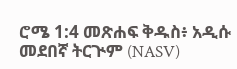ሮሜ 1:4 መጽሐፍ ቅዱስ፥ አዲሱ መደበኛ ትርጒም (NASV)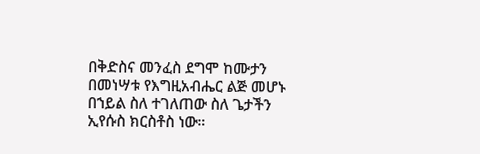በቅድስና መንፈስ ደግሞ ከሙታን በመነሣቱ የእግዚአብሔር ልጅ መሆኑ በኀይል ስለ ተገለጠው ስለ ጌታችን ኢየሱስ ክርስቶስ ነው።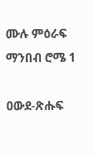ሙሉ ምዕራፍ ማንበብ ሮሜ 1

ዐውደ-ጽሑፍ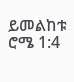ይመልከቱ ሮሜ 1:4